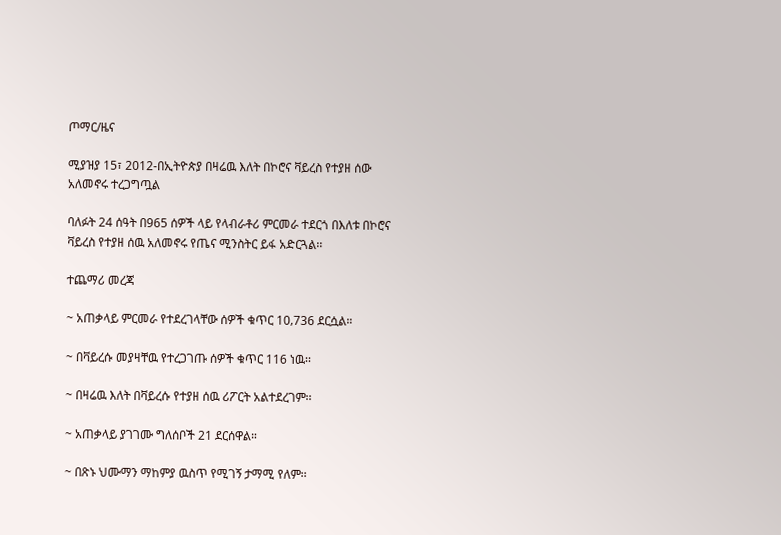ጦማር/ዜና

ሚያዝያ 15፣ 2012-በኢትዮጵያ በዛሬዉ እለት በኮሮና ቫይረስ የተያዘ ሰው አለመኖሩ ተረጋግጧል

ባለፉት 24 ሰዓት በ965 ሰዎች ላይ የላብራቶሪ ምርመራ ተደርጎ በእለቱ በኮሮና ቫይረስ የተያዘ ሰዉ አለመኖሩ የጤና ሚንስትር ይፋ አድርጓል፡፡

ተጨማሪ መረጃ

~ አጠቃላይ ምርመራ የተደረገላቸው ሰዎች ቁጥር 10‚736 ደርሷል።

~ በቫይረሱ መያዛቸዉ የተረጋገጡ ሰዎች ቁጥር 116 ነዉ፡፡

~ በዛሬዉ እለት በቫይረሱ የተያዘ ሰዉ ሪፖርት አልተደረገም፡፡

~ አጠቃላይ ያገገሙ ግለሰቦች 21 ደርሰዋል።

~ በጽኑ ህሙማን ማከምያ ዉስጥ የሚገኝ ታማሚ የለም፡፡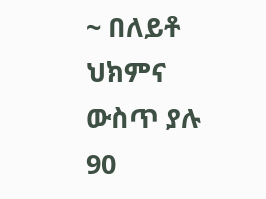~ በለይቶ ህክምና ውስጥ ያሉ 90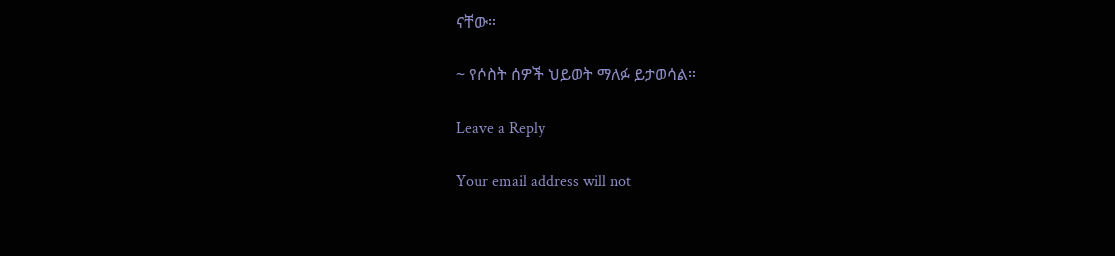ናቸው።

~ የሶስት ሰዎች ህይወት ማለፉ ይታወሳል።

Leave a Reply

Your email address will not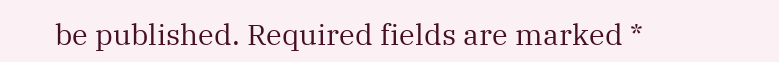be published. Required fields are marked *